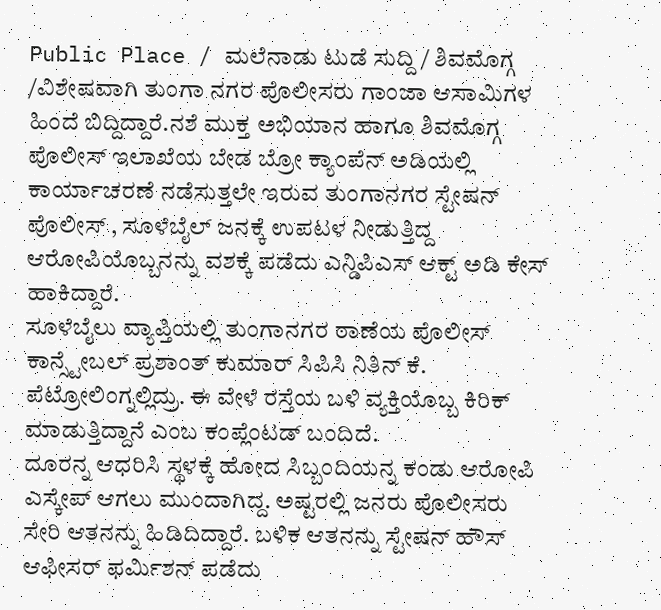Public Place / ಮಲೆನಾಡು ಟುಡೆ ಸುದ್ದಿ / ಶಿವಮೊಗ್ಗ /ವಿಶೇಷವಾಗಿ ತುಂಗಾ ನಗರ ಪೊಲೀಸರು ಗಾಂಜಾ ಆಸಾಮಿಗಳ ಹಿಂದೆ ಬಿದ್ದಿದ್ದಾರೆ.ನಶೆ ಮುಕ್ತ ಅಭಿಯಾನ ಹಾಗೂ ಶಿವಮೊಗ್ಗ ಪೊಲೀಸ್ ಇಲಾಖೆಯ ಬೇಡ ಬ್ರೋ ಕ್ಯಾಂಪೆನ್ ಅಡಿಯಲ್ಲಿ ಕಾರ್ಯಾಚರಣೆ ನಡೆಸುತ್ತಲೇ ಇರುವ ತುಂಗಾನಗರ ಸ್ಟೇಷನ್ ಪೊಲೀಸ್ , ಸೂಳೆಬೈಲ್ ಜನಕ್ಕೆ ಉಪಟಳ ನೀಡುತ್ತಿದ್ದ ಆರೋಪಿಯೊಬ್ಬನನ್ನು ವಶಕ್ಕೆ ಪಡೆದು ಎನ್ಡಿಪಿಎಸ್ ಆಕ್ಟ್ ಅಡಿ ಕೇಸ್ ಹಾಕಿದ್ದಾರೆ.
ಸೂಳೆಬೈಲು ವ್ಯಾಪ್ತಿಯಲ್ಲಿ ತುಂಗಾನಗರ ಠಾಣೆಯ ಪೊಲೀಸ್ ಕಾನ್ಸ್ಟೇಬಲ್ ಪ್ರಶಾಂತ್ ಕುಮಾರ್ ಸಿಪಿಸಿ ನಿತಿನ್ ಕೆ. ಪೆಟ್ರೋಲಿಂಗ್ನಲ್ಲಿದ್ರು. ಈ ವೇಳೆ ರಸ್ತೆಯ ಬಳಿ ವ್ಯಕ್ತಿಯೊಬ್ಬ ಕಿರಿಕ್ ಮಾಡುತ್ತಿದ್ದಾನೆ ಎಂಬ ಕಂಪ್ಲೆಂಟಡ್ ಬಂದಿದೆ.
ದೂರನ್ನ ಆಧರಿಸಿ ಸ್ಥಳಕ್ಕೆ ಹೋದ ಸಿಬ್ಬಂದಿಯನ್ನ ಕಂಡು ಆರೋಪಿ ಎಸ್ಕೇಪ್ ಆಗಲು ಮುಂದಾಗಿದ್ದ. ಅಷ್ಟರಲ್ಲಿ ಜನರು ಪೊಲೀಸರು ಸೇರಿ ಆತನನ್ನು ಹಿಡಿದಿದ್ದಾರೆ. ಬಳಿಕ ಆತನನ್ನು ಸ್ಟೇಷನ್ ಹೌಸ್ ಆಫೀಸರ್ ಫರ್ಮಿಶನ್ ಪಡೆದು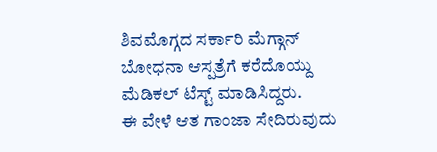ಶಿವಮೊಗ್ಗದ ಸರ್ಕಾರಿ ಮೆಗ್ಗಾನ್ ಬೋಧನಾ ಆಸ್ಪತ್ರೆಗೆ ಕರೆದೊಯ್ದು ಮೆಡಿಕಲ್ ಟೆಸ್ಟ್ ಮಾಡಿಸಿದ್ದರು.
ಈ ವೇಳೆ ಆತ ಗಾಂಜಾ ಸೇದಿರುವುದು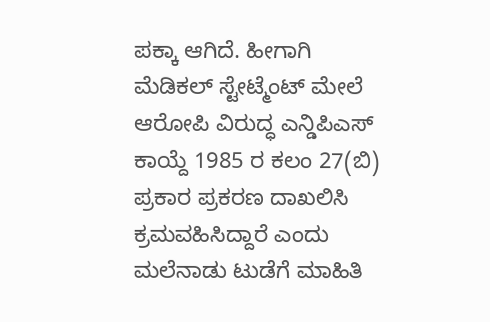ಪಕ್ಕಾ ಆಗಿದೆ. ಹೀಗಾಗಿ ಮೆಡಿಕಲ್ ಸ್ಟೇಟ್ಮೆಂಟ್ ಮೇಲೆ ಆರೋಪಿ ವಿರುದ್ಧ ಎನ್ಡಿಪಿಎಸ್ ಕಾಯ್ದೆ 1985 ರ ಕಲಂ 27(ಬಿ) ಪ್ರಕಾರ ಪ್ರಕರಣ ದಾಖಲಿಸಿ ಕ್ರಮವಹಿಸಿದ್ದಾರೆ ಎಂದು ಮಲೆನಾಡು ಟುಡೆಗೆ ಮಾಹಿತಿ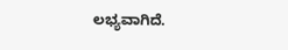ಲಭ್ಯವಾಗಿದೆ.